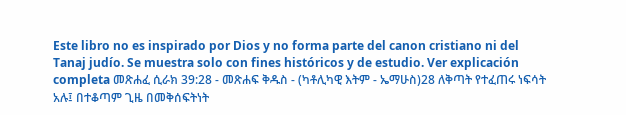Este libro no es inspirado por Dios y no forma parte del canon cristiano ni del Tanaj judío. Se muestra solo con fines históricos y de estudio. Ver explicación completa መጽሐፈ ሲራክ 39:28 - መጽሐፍ ቅዱስ - (ካቶሊካዊ እትም - ኤማሁስ)28 ለቅጣት የተፈጠሩ ነፍሳት አሉ፤ በተቆጣም ጊዜ በመቅሰፍትነት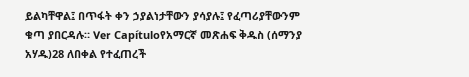ይልካቸዋል፤ በጥፋት ቀን ኃያልነታቸውን ያሳያሉ፤ የፈጣሪያቸውንም ቁጣ ያበርዳሉ። Ver Capítuloየአማርኛ መጽሐፍ ቅዱስ (ሰማንያ አሃዱ)28 ለበቀል የተፈጠረች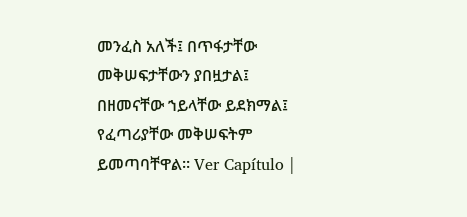መንፈስ አለች፤ በጥፋታቸው መቅሠፍታቸውን ያበዟታል፤ በዘመናቸው ኀይላቸው ይደክማል፤ የፈጣሪያቸው መቅሠፍትም ይመጣባቸዋል። Ver Capítulo |